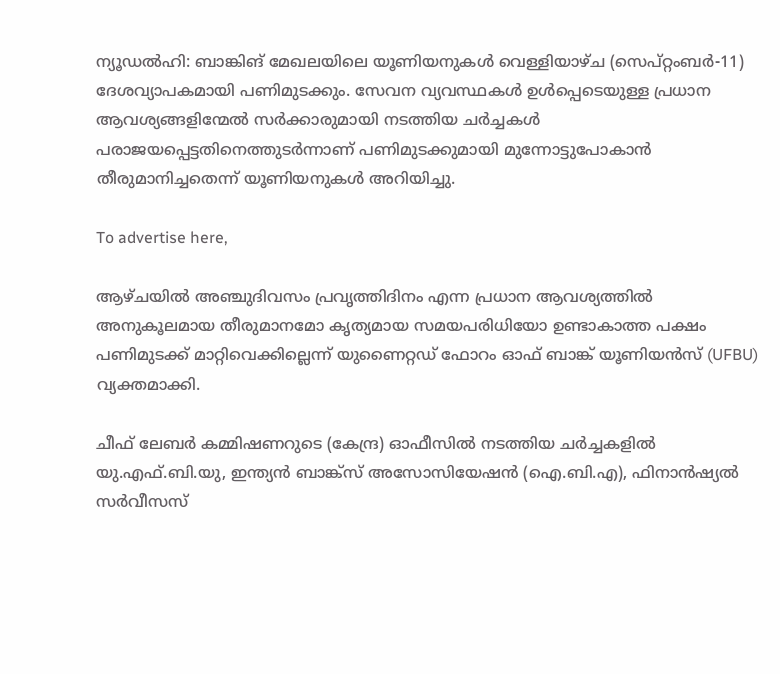ന്യൂഡൽഹി: ബാങ്കിങ് മേഖലയിലെ യൂണിയനുകൾ വെള്ളിയാഴ്ച (സെപ്റ്റംബർ-11) ദേശവ്യാപകമായി പണിമുടക്കും. സേവന വ്യവസ്ഥകൾ ഉൾപ്പെടെയുള്ള പ്രധാന ആവശ്യങ്ങളിന്മേൽ സർക്കാരുമായി നടത്തിയ ചർച്ചകൾ പരാജയപ്പെട്ടതിനെത്തുടർന്നാണ് പണിമുടക്കുമായി മുന്നോട്ടുപോകാൻ തീരുമാനിച്ചതെന്ന് യൂണിയനുകൾ അറിയിച്ചു.

To advertise here,

ആഴ്ചയിൽ അഞ്ചുദിവസം പ്രവൃത്തിദിനം എന്ന പ്രധാന ആവശ്യത്തിൽ അനുകൂലമായ തീരുമാനമോ കൃത്യമായ സമയപരിധിയോ ഉണ്ടാകാത്ത പക്ഷം പണിമുടക്ക് മാറ്റിവെക്കില്ലെന്ന് യുണൈറ്റഡ് ഫോറം ഓഫ് ബാങ്ക് യൂണിയൻസ് (UFBU) വ്യക്തമാക്കി.

ചീഫ് ലേബർ കമ്മിഷണറുടെ (കേന്ദ്ര) ഓഫീസിൽ നടത്തിയ ചർച്ചകളിൽ യു.എഫ്.ബി.യു, ഇന്ത്യൻ ബാങ്ക്‌സ് അസോസിയേഷൻ (ഐ.ബി.എ), ഫിനാൻഷ്യൽ സർവീസസ്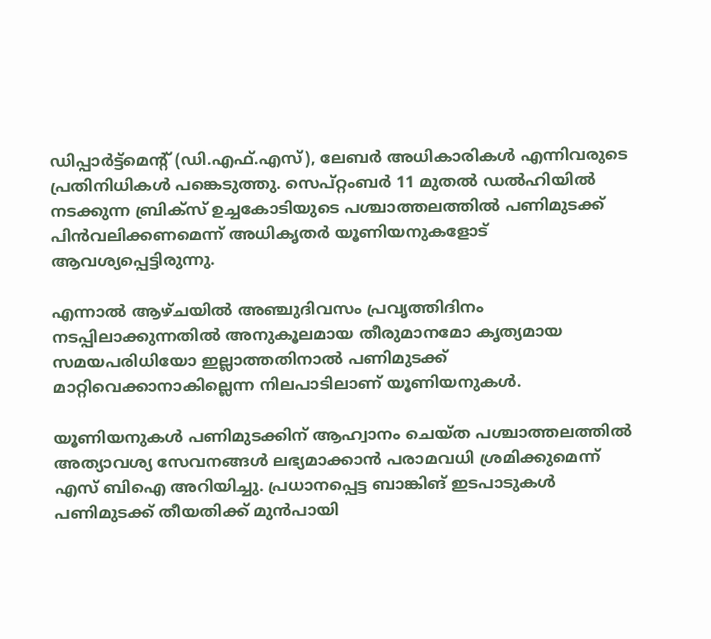ഡിപ്പാർട്ട്‌മെന്റ് (ഡി.എഫ്.എസ്), ലേബർ അധികാരികൾ എന്നിവരുടെ പ്രതിനിധികൾ പങ്കെടുത്തു. സെപ്റ്റംബർ 11 മുതൽ ഡൽഹിയിൽ നടക്കുന്ന ബ്രിക്‌സ് ഉച്ചകോടിയുടെ പശ്ചാത്തലത്തിൽ പണിമുടക്ക് പിൻവലിക്കണമെന്ന് അധികൃതർ യൂണിയനുകളോട് ആവശ്യപ്പെട്ടിരുന്നു.

എന്നാൽ ആഴ്ചയിൽ അഞ്ചുദിവസം പ്രവൃത്തിദിനം നടപ്പിലാക്കുന്നതിൽ അനുകൂലമായ തീരുമാനമോ കൃത്യമായ സമയപരിധിയോ ഇല്ലാത്തതിനാൽ പണിമുടക്ക് മാറ്റിവെക്കാനാകില്ലെന്ന നിലപാടിലാണ് യൂണിയനുകൾ.

യൂണിയനുകൾ പണിമുടക്കിന് ആഹ്വാനം ചെയ്ത പശ്ചാത്തലത്തിൽ അത്യാവശ്യ സേവനങ്ങൾ ലഭ്യമാക്കാൻ പരാമവധി ശ്രമിക്കുമെന്ന് എസ് ബിഐ അറിയിച്ചു. പ്രധാനപ്പെട്ട ബാങ്കിങ് ഇടപാടുകൾ പണിമുടക്ക് തീയതിക്ക് മുൻപായി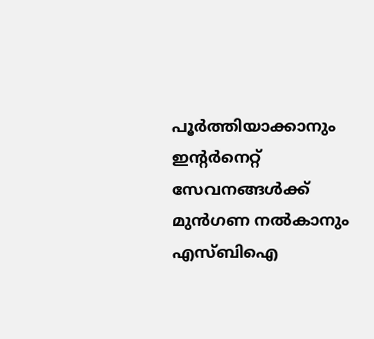പൂർത്തിയാക്കാനും ഇന്റർനെറ്റ് സേവനങ്ങൾക്ക് മുൻഗണ നൽകാനും എസ്ബിഐ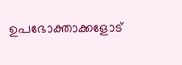ഉപഭോക്താക്കളോട്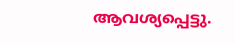ആവശ്യപ്പെട്ടു.